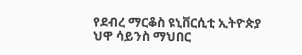የደብረ ማርቆስ ዩኒቨርሲቲ ኢትዮጵያ ህዋ ሳይንስ ማህበር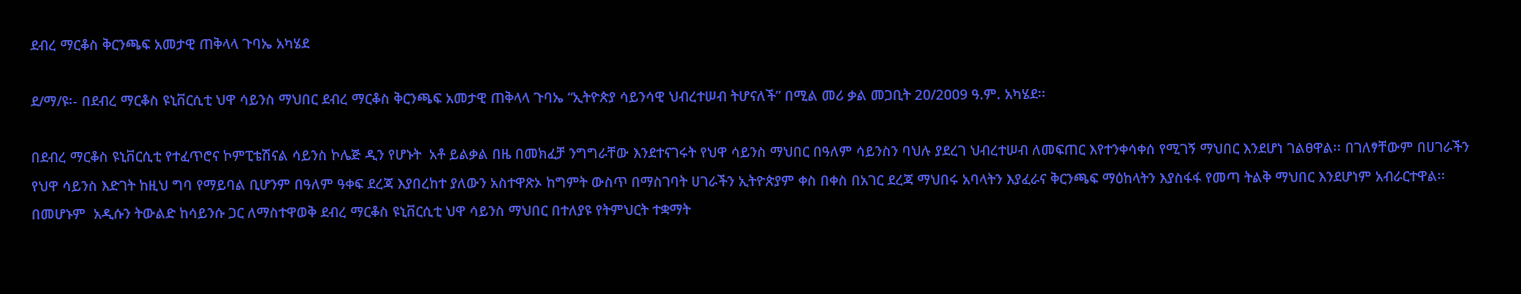ደብረ ማርቆስ ቅርንጫፍ አመታዊ ጠቅላላ ጉባኤ አካሄደ

ደ/ማ/ዩ፡- በደብረ ማርቆስ ዩኒቨርሲቲ ህዋ ሳይንስ ማህበር ደብረ ማርቆስ ቅርንጫፍ አመታዊ ጠቅላላ ጉባኤ “ኢትዮጵያ ሳይንሳዊ ህብረተሠብ ትሆናለች” በሚል መሪ ቃል መጋቢት 2ዐ/2ዐዐ9 ዓ.ም. አካሄደ፡፡

በደብረ ማርቆስ ዩኒቨርሲቲ የተፈጥሮና ኮምፒቴሽናል ሳይንስ ኮሌጅ ዲን የሆኑት  አቶ ይልቃል በዜ በመክፈቻ ንግግራቸው እንደተናገሩት የህዋ ሳይንስ ማህበር በዓለም ሳይንስን ባህሉ ያደረገ ህብረተሠብ ለመፍጠር እየተንቀሳቀሰ የሚገኝ ማህበር እንደሆነ ገልፀዋል፡፡ በገለፃቸውም በሀገራችን የህዋ ሳይንስ እድገት ከዚህ ግባ የማይባል ቢሆንም በዓለም ዓቀፍ ደረጃ እያበረከተ ያለውን አስተዋጽኦ ከግምት ውስጥ በማስገባት ሀገራችን ኢትዮጵያም ቀስ በቀስ በአገር ደረጃ ማህበሩ አባላትን እያፈራና ቅርንጫፍ ማዕከላትን እያስፋፋ የመጣ ትልቅ ማህበር እንደሆነም አብራርተዋል፡፡ በመሆኑም  አዲሱን ትውልድ ከሳይንሱ ጋር ለማስተዋወቅ ደብረ ማርቆስ ዩኒቨርሲቲ ህዋ ሳይንስ ማህበር በተለያዩ የትምህርት ተቋማት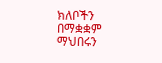ክለቦችን በማቋቋም ማህበሩን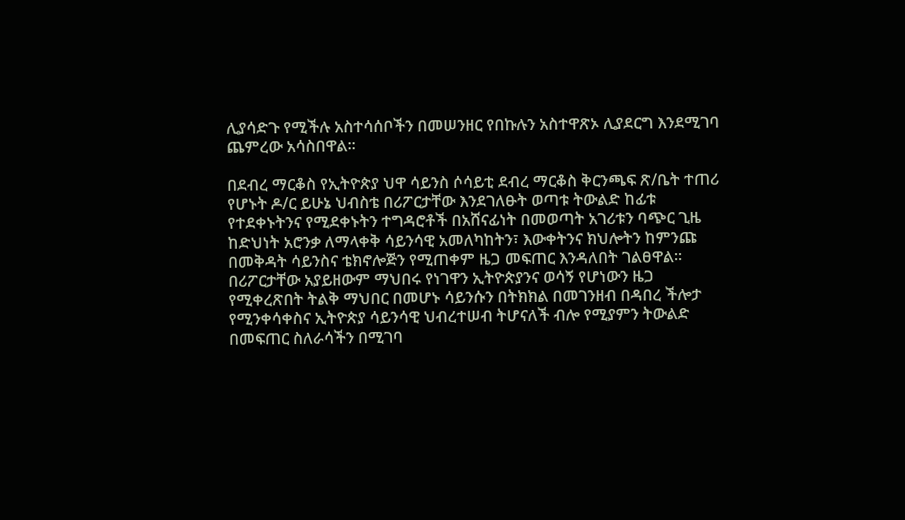ሊያሳድጉ የሚችሉ አስተሳሰቦችን በመሠንዘር የበኩሉን አስተዋጽኦ ሊያደርግ እንደሚገባ ጨምረው አሳስበዋል፡፡

በደብረ ማርቆስ የኢትዮጵያ ህዋ ሳይንስ ሶሳይቲ ደብረ ማርቆስ ቅርንጫፍ ጽ/ቤት ተጠሪ የሆኑት ዶ/ር ይሁኔ ህብስቴ በሪፖርታቸው እንደገለፁት ወጣቱ ትውልድ ከፊቱ የተደቀኑትንና የሚደቀኑትን ተግዳሮቶች በአሸናፊነት በመወጣት አገሪቱን ባጭር ጊዜ ከድህነት አሮንቃ ለማላቀቅ ሳይንሳዊ አመለካከትን፣ እውቀትንና ክህሎትን ከምንጩ በመቅዳት ሳይንስና ቴክኖሎጅን የሚጠቀም ዜጋ መፍጠር እንዳለበት ገልፀዋል፡፡ በሪፖርታቸው አያይዘውም ማህበሩ የነገዋን ኢትዮጵያንና ወሳኝ የሆነውን ዜጋ የሚቀረጽበት ትልቅ ማህበር በመሆኑ ሳይንሱን በትክክል በመገንዘብ በዳበረ ችሎታ የሚንቀሳቀስና ኢትዮጵያ ሳይንሳዊ ህብረተሠብ ትሆናለች ብሎ የሚያምን ትውልድ በመፍጠር ስለራሳችን በሚገባ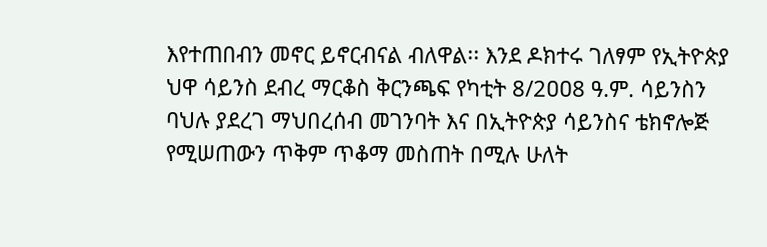እየተጠበብን መኖር ይኖርብናል ብለዋል፡፡ እንደ ዶክተሩ ገለፃም የኢትዮጵያ ህዋ ሳይንስ ደብረ ማርቆስ ቅርንጫፍ የካቲት 8/2ዐዐ8 ዓ.ም. ሳይንስን ባህሉ ያደረገ ማህበረሰብ መገንባት እና በኢትዮጵያ ሳይንስና ቴክኖሎጅ የሚሠጠውን ጥቅም ጥቆማ መስጠት በሚሉ ሁለት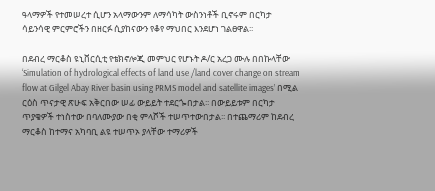ዓላማዎች የተመሠረተ ሲሆን አላማውንም ለማሳካት ውስንነቶች ቢኖሩም በርካታ ሳይንሳዊ ምርምሮችን በዘርፉ ሲያከናውን የቆየ ማህበር እንደሆነ ገልፀዋል፡፡

በደብረ ማርቆስ ዩኒቨርሲቲ የቴክኖሎጂ መምህር የሆኑት ዶ/ር አረጋ ሙሉ በበኩላቸው ‘Simulation of hydrological effects of land use /land cover change on stream flow at Gilgel Abay River basin using PRMS model and satellite images’ በሚል ርዕስ ጥናታዊ ጽሁፍ አቅርበው ሠፊ ውይይት ተደርጐበታል፡፡ በውይይቱም በርካታ ጥያቄዎች ተነስተው በባለሙያው በቂ ምላሾች ተሠጥተውበታል፡፡ በተጨማሪም ከደብረ ማርቆስ ከተማና አካባቢ ልዩ ተሠጥኦ ያላቸው ተማሪዎች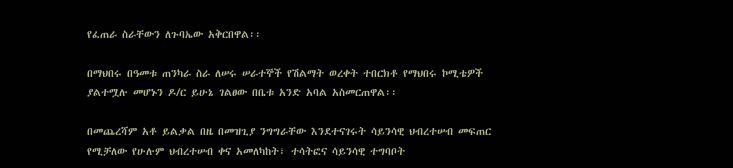የፈጠራ ስራቸውን ለጉባኤው አቅርበዋል፡፡

በማህበሩ በዓመቱ ጠንካራ ስራ ለሠሩ ሠራተኞች የሽልማት ወረቀት ተበርክቶ የማህበሩ ኮሚቴዎች ያልተሟሉ መሆኑን ዶ/ር ይሁኔ ገልፀው በቤቱ አንድ አባል አስመርጠዋል፡፡

በመጨረሻም አቶ ይልቃል በዜ በመዝጊያ ንግግራቸው እንደተናገሩት ሳይንሳዊ ህብረተሠብ መፍጠር የሚቻለው የሁሉም ህብረተሠብ ቀና አመለካከት፣ ተሳትፎና ሳይንሳዊ ተግባቦት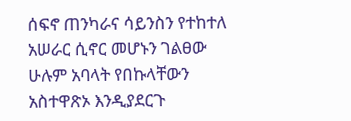ሰፍኖ ጠንካራና ሳይንስን የተከተለ አሠራር ሲኖር መሆኑን ገልፀው ሁሉም አባላት የበኩላቸውን አስተዋጽኦ እንዲያደርጉ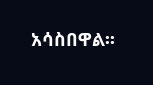አሳስበዋል፡፡